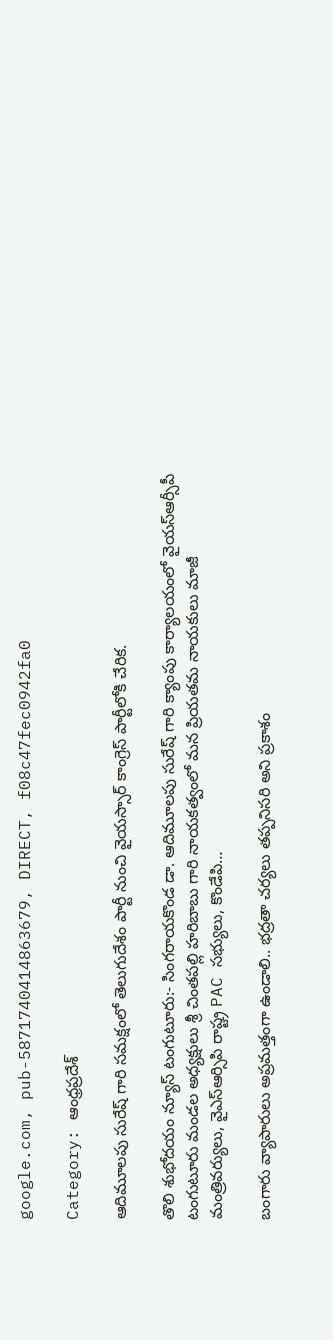google.com, pub-5871740414863679, DIRECT, f08c47fec0942fa0

Category: ఆంధ్రప్రదేశ్

ఆదిమూలపు సురేష్ గారి సమక్షంలో తెలుగుదేశం పార్టీ నుంచి వైయస్సార్ కాంగ్రెస్ పార్టీలోకి చేరిక.

తొలి శుభోదయం న్యూస్ టంగుటూరు:- సింగరాయకొండ డా. ఆదిమూలపు సురేష్ గారి క్యాంపు కార్యాలయంలో వైయస్ఆర్సీపీ టంగుటూరు మండల అధ్యక్షులు శ్రీ చింతపల్లి హరిబాబు గారి నాయకత్వంలో మన ప్రియతమ నాయకులు మాజీ మంత్రివర్యులు, వైఎస్ఆర్సిపి రాష్ట్ర PAC సభ్యులు, కొండేపి…

బంగారు వ్యాపారులు అప్రమత్తంగా ఉండాలి.. భద్రతా చర్యలు తప్పనిసరి అని ప్రకాశం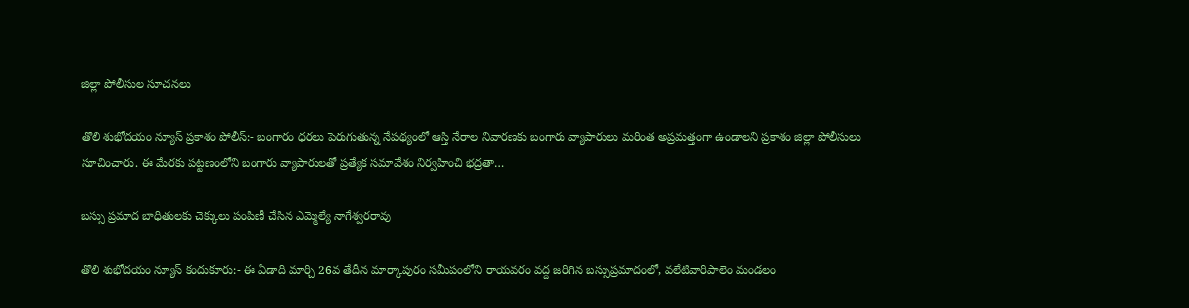జిల్లా పోలీసుల సూచనలు

తొలి శుభోదయం న్యూస్ ప్రకాశం పోలీస్:- బంగారం ధరలు పెరుగుతున్న నేపథ్యంలో ఆస్తి నేరాల నివారణకు బంగారు వ్యాపారులు మరింత అప్రమత్తంగా ఉండాలని ప్రకాశం జిల్లా పోలీసులు సూచించారు. ఈ మేరకు పట్టణంలోని బంగారు వ్యాపారులతో ప్రత్యేక సమావేశం నిర్వహించి భద్రతా…

బస్సు ప్రమాద బాధితులకు చెక్కులు పంపిణీ చేసిన ఎమ్మెల్యే నాగేశ్వరరావు

తొలి శుభోదయం న్యూస్ కందుకూరు:- ఈ ఏడాది మార్చి 26వ తేదీన మార్కాపురం సమీపంలోని రాయవరం వద్ద జరిగిన బస్సుప్రమాదంలో, వలేటివారిపాలెం మండలం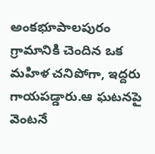అంకభూపాలపురం గ్రామానికి చెందిన ఒక మహిళ చనిపోగా, ఇద్దరు గాయపడ్డారు.ఆ ఘటనపై వెంటనే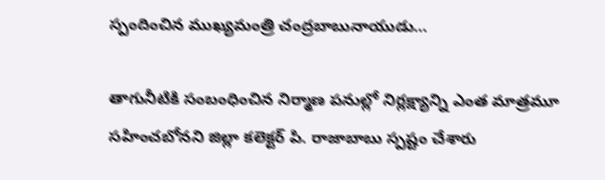స్పందించిన ముఖ్యమంత్రి చంద్రబాబునాయుడు…

తాగునీటికి సంబంధించిన నిర్మాణ పనుల్లో నిర్లక్ష్యాన్ని ఎంత మాత్రమూ సహించబోనని జిల్లా కలెక్టర్ పి. రాజాబాబు స్పష్టం చేశారు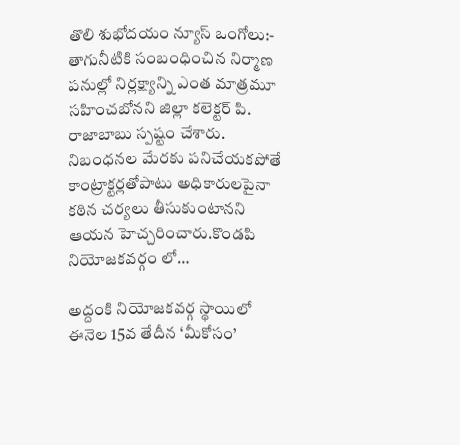తొలి శుభోదయం న్యూస్ ఒంగోలు:- తాగునీటికి సంబంధించిన నిర్మాణ పనుల్లో నిర్లక్ష్యాన్ని ఎంత మాత్రమూ సహించబోనని జిల్లా కలెక్టర్ పి. రాజాబాబు స్పష్టం చేశారు. నిబంధనల మేరకు పనిచేయకపోతే కాంట్రాక్టర్లతోపాటు అధికారులపైనా కఠిన చర్యలు తీసుకుంటానని ఆయన హెచ్చరించారు.కొండపి నియోజకవర్గం లో…

అద్దంకి నియోజకవర్గ స్థాయిలో ఈనెల 15వ తేదీన ‘మీకోసం’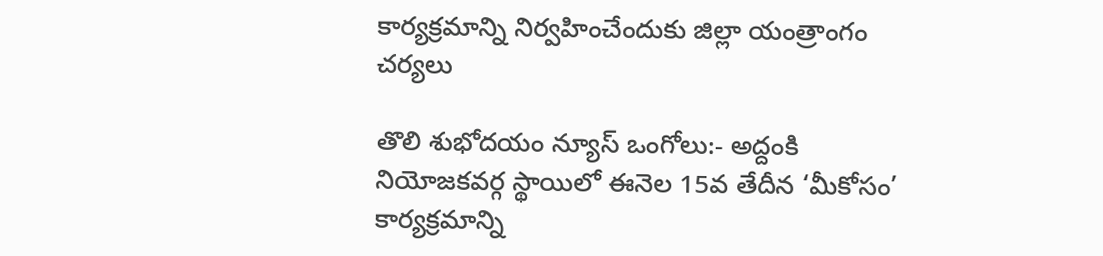కార్యక్రమాన్ని నిర్వహించేందుకు జిల్లా యంత్రాంగం చర్యలు

తొలి శుభోదయం న్యూస్ ఒంగోలు:- అద్దంకి నియోజకవర్గ స్థాయిలో ఈనెల 15వ తేదీన ‘మీకోసం’ కార్యక్రమాన్ని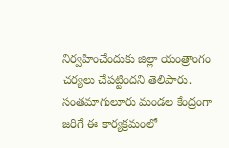నిర్వహించేందుకు జిల్లా యంత్రాంగం చర్యలు చేపట్టిందని తెలిపారు. సంతమాగులూరు మండల కేంద్రంగా జరిగే ఈ కార్యక్రమంలో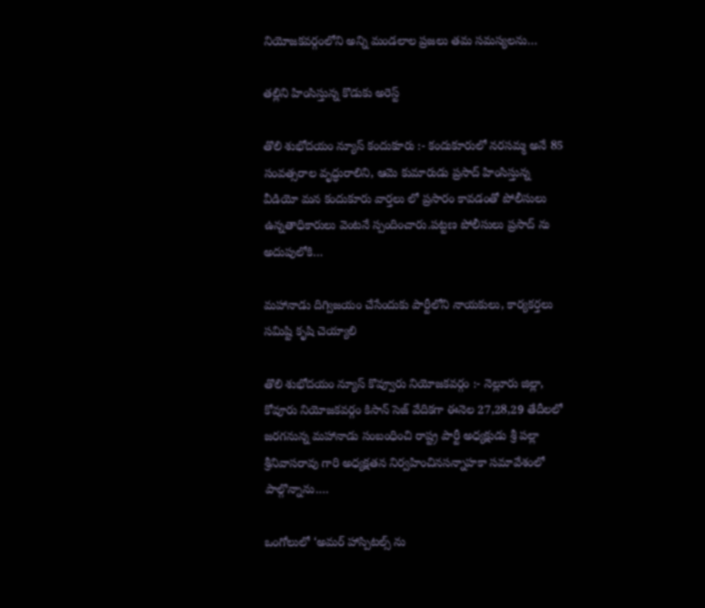నియోజకవర్గంలోని అన్ని మండలాల ప్రజలు తమ సమస్యలను…

తల్లిని హింసిస్తున్న కొడుకు అరెస్ట్

తొలి శుభోదయం న్యూస్ కందుకూరు :- కందుకూరులో నరసమ్మ అనే 85 సంవత్సరాల వృద్ధురాలిని, ఆమె కుమారుడు ప్రసాద్ హింసిస్తున్న వీడియో మన కందుకూరు వార్తలు లో ప్రసారం కావడంతో పోలీసులు ఉన్నతాధికారులు వెంటనే స్పందించారు.పట్టణ పోలీసులు ప్రసాద్ ను అదుపులోకి…

మహానాడు దిగ్విజయం చేసేందుకు పార్టీలోని నాయకులు, కార్యకర్తలు సమిష్టి కృషి చెయ్యాలి

తొలి శుభోదయం న్యూస్ కొవ్వూరు నియోజకవర్గం :- నెల్లూరు జిల్లా, కోవూరు నియోజకవర్గం కిసాన్ సెజ్ వేదికగా ఈనెల 27,28,29 తేదీలలో జరగనున్న మహానాడు సంబంధించి రాష్ట్ర పార్టీ అధ్యక్షుడు శ్రీ పల్లా శ్రీనివాసరావు గారి అధ్యక్షతన నిర్వహించినసన్నాహకా సమావేశంలో పాల్గొన్నాను.…

ఒంగోలులో ‘అమర్ హాస్పిటల్స్ ను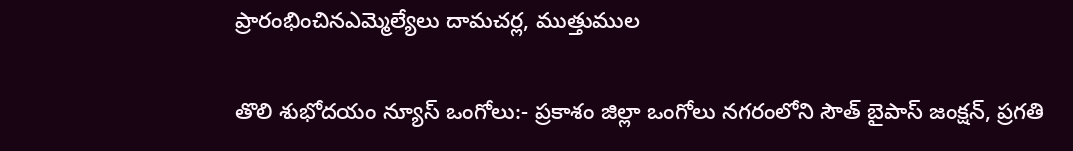ప్రారంభించినఎమ్మెల్యేలు దామచర్ల, ముత్తుముల

తొలి శుభోదయం న్యూస్ ఒంగోలు:- ప్రకాశం జిల్లా ఒంగోలు నగరంలోని సౌత్ బైపాస్ జంక్షన్, ప్రగతి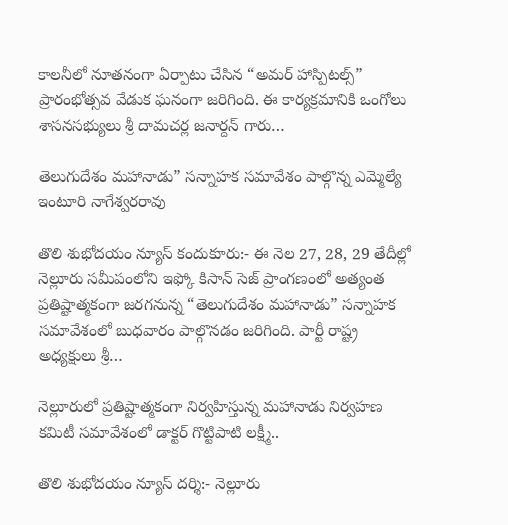కాలనీలో నూతనంగా ఏర్పాటు చేసిన “అమర్ హాస్పిటల్స్” ప్రారంభోత్సవ వేడుక ఘనంగా జరిగింది. ఈ కార్యక్రమానికి ఒంగోలు శాసనసభ్యులు శ్రీ దామచర్ల జనార్దన్ గారు…

తెలుగుదేశం మహానాడు” సన్నాహక సమావేశం పాల్గొన్న ఎమ్మెల్యే ఇంటూరి నాగేశ్వరరావు

తొలి శుభోదయం న్యూస్ కందుకూరు:- ఈ నెల 27, 28, 29 తేదీల్లో నెల్లూరు సమీపంలోని ఇఫ్కో కిసాన్ సెజ్ ప్రాంగణంలో అత్యంత ప్రతిష్టాత్మకంగా జరగనున్న “తెలుగుదేశం మహానాడు” సన్నాహక సమావేశంలో బుధవారం పాల్గొనడం జరిగింది. పార్టీ రాష్ట్ర అధ్యక్షులు శ్రీ…

నెల్లూరులో ప్రతిష్టాత్మకంగా నిర్వహిస్తున్న మహానాడు నిర్వహణ కమిటీ సమావేశంలో డాక్టర్ గొట్టిపాటి లక్ష్మీ..

తొలి శుభోదయం న్యూస్ దర్శి:- నెల్లూరు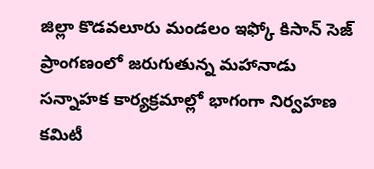జిల్లా కొడవలూరు మండలం ఇఫ్కో కిసాన్ సెజ్ ప్రాంగణంలో జరుగుతున్న మహానాడు సన్నాహక కార్యక్రమాల్లో భాగంగా నిర్వహణ కమిటీ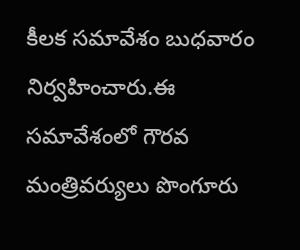కీలక సమావేశం బుధవారం నిర్వహించారు.ఈ సమావేశంలో గౌరవ మంత్రివర్యులు పొంగూరు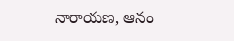నారాయణ, ఆనం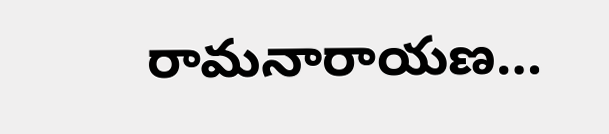రామనారాయణ…